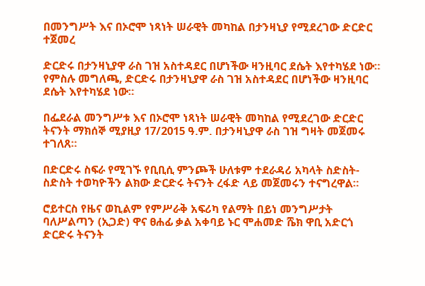በመንግሥት እና በኦሮሞ ነጻነት ሠራዊት መካከል በታንዛኒያ የሚደረገው ድርድር ተጀመረ

ድርድሩ በታንዛኒያዋ ራስ ገዝ አስተዳደር በሆነችው ዛንዚባር ደሴት እየተካሄደ ነው።
የምስሉ መግለጫ, ድርድሩ በታንዛኒያዋ ራስ ገዝ አስተዳደር በሆነችው ዛንዚባር ደሴት እየተካሄደ ነው።

በፌደራል መንግሥቱ እና በኦሮሞ ነጻነት ሠራዊት መካከል የሚደረገው ድርድር ትናንት ማክሰኞ ሚያዚያ 17/2015 ዓ.ም. በታንዛኒያዋ ራስ ገዝ ግዛት መጀመሩ ተገለጸ።

በድርድሩ ስፍራ የሚገኙ የቢቢሲ ምንጮች ሁለቱም ተደራዳሪ አካላት ስድስት- ስድስት ተወካዮችን ልክው ድርድሩ ትናንት ረፋድ ላይ መጀመሩን ተናግረዋል።

ሮይተርስ የዜና ወኪልም የምሥራቅ አፍሪካ የልማት በይነ መንግሥታት ባለሥልጣን (ኢጋድ) ዋና ፀሐፊ ቃል አቀባይ ኑር ሞሐመድ ሼክ ዋቢ አድርጎ ድርድሩ ትናንት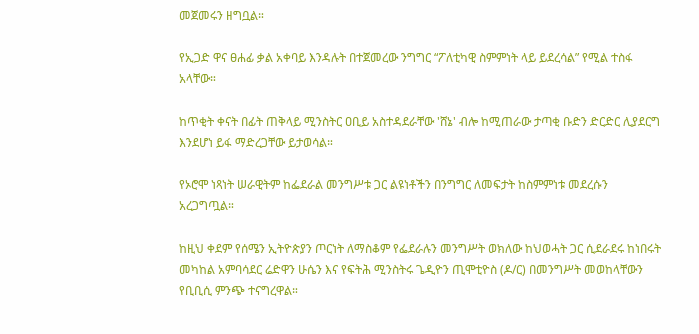መጀመሩን ዘግቧል።

የኢጋድ ዋና ፀሐፊ ቃል አቀባይ እንዳሉት በተጀመረው ንግግር “ፖለቲካዊ ስምምነት ላይ ይደረሳል” የሚል ተስፋ አላቸው።

ከጥቂት ቀናት በፊት ጠቅላይ ሚንስትር ዐቢይ አስተዳደራቸው 'ሸኔ' ብሎ ከሚጠራው ታጣቂ ቡድን ድርድር ሊያደርግ እንደሆነ ይፋ ማድረጋቸው ይታወሳል።

የኦሮሞ ነጻነት ሠራዊትም ከፌደራል መንግሥቱ ጋር ልዩነቶችን በንግግር ለመፍታት ከስምምነቱ መደረሱን አረጋግጧል።

ከዚህ ቀደም የሰሜን ኢትዮጵያን ጦርነት ለማስቆም የፌደራሉን መንግሥት ወክለው ከህወሓት ጋር ሲደራደሩ ከነበሩት መካከል አምባሳደር ሬድዋን ሁሴን እና የፍትሕ ሚንስትሩ ጌዲዮን ጢሞቲዮስ (ዶ/ር) በመንግሥት መወከላቸውን የቢቢሲ ምንጭ ተናግረዋል።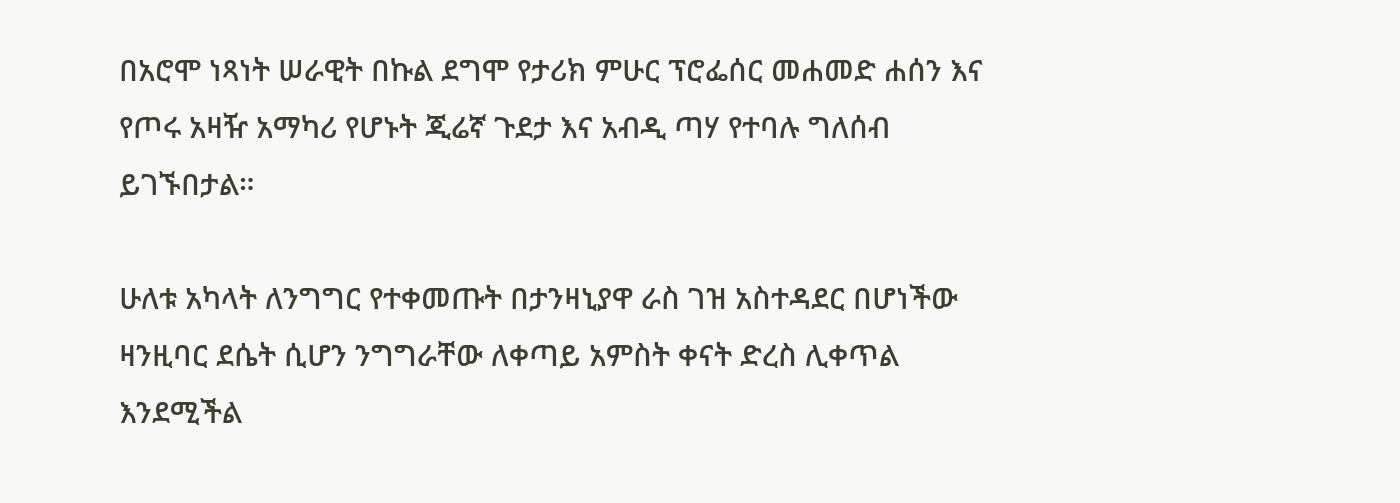በአሮሞ ነጻነት ሠራዊት በኩል ደግሞ የታሪክ ምሁር ፕሮፌሰር መሐመድ ሐሰን እና የጦሩ አዛዥ አማካሪ የሆኑት ጂሬኛ ጉደታ እና አብዲ ጣሃ የተባሉ ግለሰብ ይገኙበታል።

ሁለቱ አካላት ለንግግር የተቀመጡት በታንዛኒያዋ ራስ ገዝ አስተዳደር በሆነችው ዛንዚባር ደሴት ሲሆን ንግግራቸው ለቀጣይ አምስት ቀናት ድረስ ሊቀጥል እንደሚችል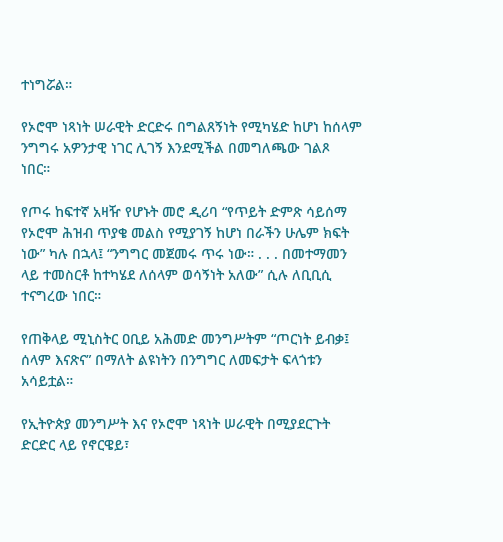ተነግሯል።

የኦሮሞ ነጻነት ሠራዊት ድርድሩ በግልጸኝነት የሚካሄድ ከሆነ ከሰላም ንግግሩ አዎንታዊ ነገር ሊገኝ እንደሚችል በመግለጫው ገልጾ ነበር።

የጦሩ ከፍተኛ አዛዥ የሆኑት መሮ ዲሪባ “የጥይት ድምጽ ሳይሰማ የኦሮሞ ሕዝብ ጥያቄ መልስ የሚያገኝ ከሆነ በራችን ሁሌም ክፍት ነው” ካሉ በኋላ፤ “ንግግር መጀመሩ ጥሩ ነው። . . . በመተማመን ላይ ተመስርቶ ከተካሄደ ለሰላም ወሳኝነት አለው” ሲሉ ለቢቢሲ ተናግረው ነበር።

የጠቅላይ ሚኒስትር ዐቢይ አሕመድ መንግሥትም “ጦርነት ይብቃ፤ ሰላም እናጽና” በማለት ልዩነትን በንግግር ለመፍታት ፍላጎቱን አሳይቷል።

የኢትዮጵያ መንግሥት እና የኦሮሞ ነጻነት ሠራዊት በሚያደርጉት ድርድር ላይ የኖርዌይ፣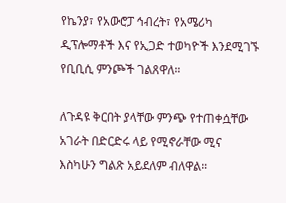የኬንያ፣ የአውሮፓ ኅብረት፣ የአሜሪካ ዲፕሎማቶች እና የኢጋድ ተወካዮች እንደሚገኙ የቢቢሲ ምንጮች ገልጸዋለ።

ለጉዳዩ ቅርበት ያላቸው ምንጭ የተጠቀሷቸው አገራት በድርድሩ ላይ የሚኖራቸው ሚና እስካሁን ግልጽ አይደለም ብለዋል።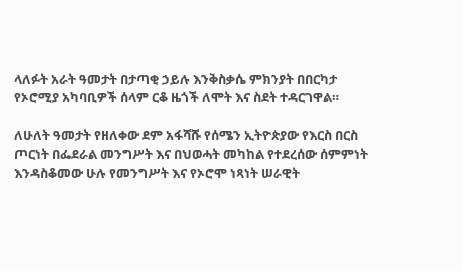ላለፉት አራት ዓመታት በታጣቂ ኃይሉ እንቅስቃሴ ምክንያት በበርካታ የኦሮሚያ አካባቢዎች ሰላም ርቆ ዜጎች ለሞት እና ስደት ተዳርገዋል።

ለሁለት ዓመታት የዘለቀው ደም አፋሻሹ የሰሜን ኢትዮጵያው የእርስ በርስ ጦርነት በፌደራል መንግሥት እና በህወሓት መካከል የተደረሰው ሰምምነት እንዳስቆመው ሁሉ የመንግሥት እና የኦሮሞ ነጻነት ሠራዊት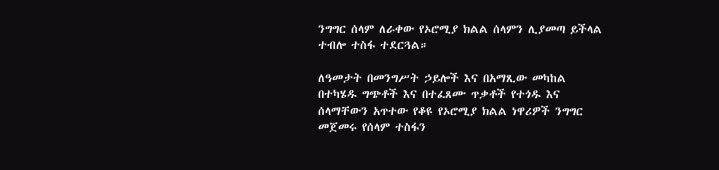ንግግር ሰላም ለራቀው የኦሮሚያ ክልል ሰላምን ሊያመጣ ይችላል ተብሎ ተስፋ ተደርጓል።

ለዓመታት በመንግሥት ኃይሎች እና በአማጺው መካከል በተካሄዱ ግጭቶች እና በተፈጸሙ ጥቃቶች የተጎዱ እና ሰላማቸውን አጥተው የቆዩ የኦሮሚያ ክልል ነዋሪዎች ንግግር መጀመሩ የሰላም ተስፋን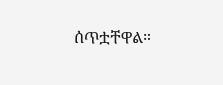ሰጥቷቸዋል።